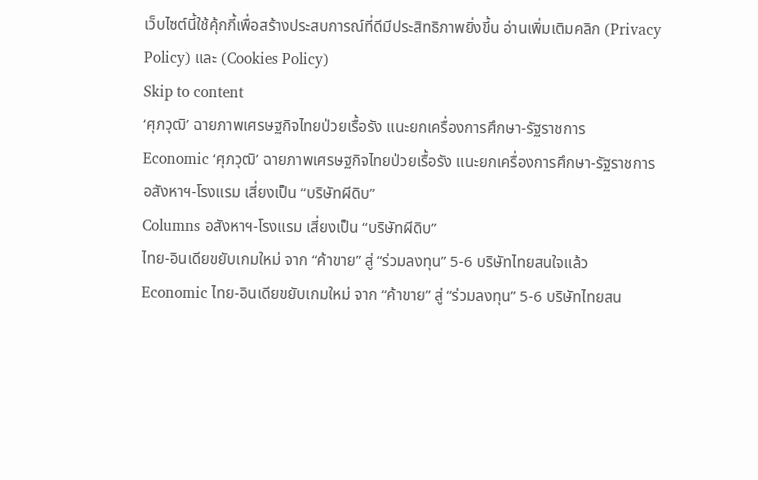เว็บไซต์นี้ใช้คุ้กกี้เพื่อสร้างประสบการณ์ที่ดีมีประสิทธิภาพยิ่งขี้น อ่านเพิ่มเติมคลิก (Privacy Policy) และ (Cookies Policy)
Skip to content
‘ศุภวุฒิ’ ฉายภาพเศรษฐกิจไทยป่วยเรื้อรัง แนะยกเครื่องการศึกษา-รัฐราชการ
Economic ‘ศุภวุฒิ’ ฉายภาพเศรษฐกิจไทยป่วยเรื้อรัง แนะยกเครื่องการศึกษา-รัฐราชการ
อสังหาฯ-โรงแรม เสี่ยงเป็น “บริษัทผีดิบ”
Columns อสังหาฯ-โรงแรม เสี่ยงเป็น “บริษัทผีดิบ”
ไทย-อินเดียขยับเกมใหม่ จาก “ค้าขาย” สู่ “ร่วมลงทุน” 5-6 บริษัทไทยสนใจแล้ว
Economic ไทย-อินเดียขยับเกมใหม่ จาก “ค้าขาย” สู่ “ร่วมลงทุน” 5-6 บริษัทไทยสน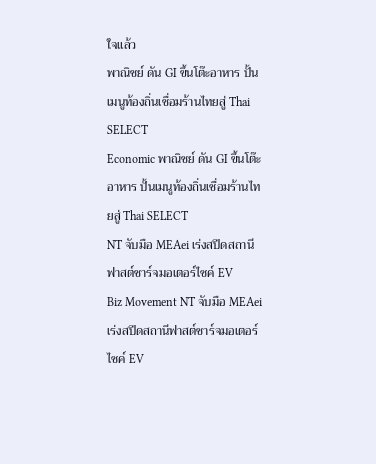ใจแล้ว
พาณิชย์ ดัน GI ขึ้นโต๊ะอาหาร ปั้นเมนูท้องถิ่นเชื่อมร้านไทยสู่ Thai SELECT
Economic พาณิชย์ ดัน GI ขึ้นโต๊ะอาหาร ปั้นเมนูท้องถิ่นเชื่อมร้านไทยสู่ Thai SELECT
NT จับมือ MEAei เร่งสปีดสถานีฟาสต์ชาร์จมอเตอร์ไซค์ EV
Biz Movement NT จับมือ MEAei เร่งสปีดสถานีฟาสต์ชาร์จมอเตอร์ไซค์ EV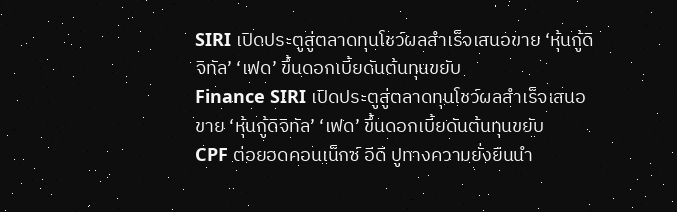SIRI เปิดประตูสู่ตลาดทุนโชว์ผลสำเร็จเสนอขาย ‘หุ้นกู้ดิจิทัล’ ‘เฟด’ ขึ้นดอกเบี้ยดันต้นทุนขยับ
Finance SIRI เปิดประตูสู่ตลาดทุนโชว์ผลสำเร็จเสนอขาย ‘หุ้นกู้ดิจิทัล’ ‘เฟด’ ขึ้นดอกเบี้ยดันต้นทุนขยับ
CPF ต่อยอดคอนเน็กซ์ อีดี ปูทางความยั่งยืนนำ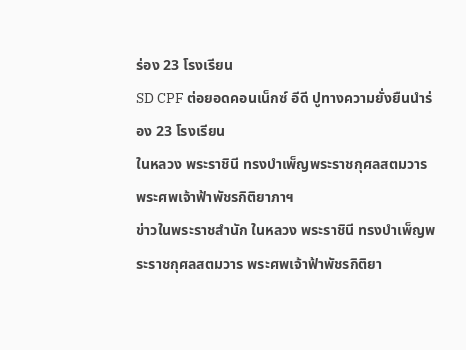ร่อง 23 โรงเรียน
SD CPF ต่อยอดคอนเน็กซ์ อีดี ปูทางความยั่งยืนนำร่อง 23 โรงเรียน
ในหลวง พระราชินี ทรงบำเพ็ญพระราชกุศลสตมวาร พระศพเจ้าฟ้าพัชรกิติยาภาฯ
ข่าวในพระราชสำนัก ในหลวง พระราชินี ทรงบำเพ็ญพระราชกุศลสตมวาร พระศพเจ้าฟ้าพัชรกิติยา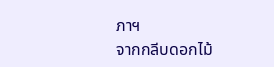ภาฯ
จากกลีบดอกไม้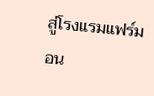สู่โรงแรมแฟร์มอน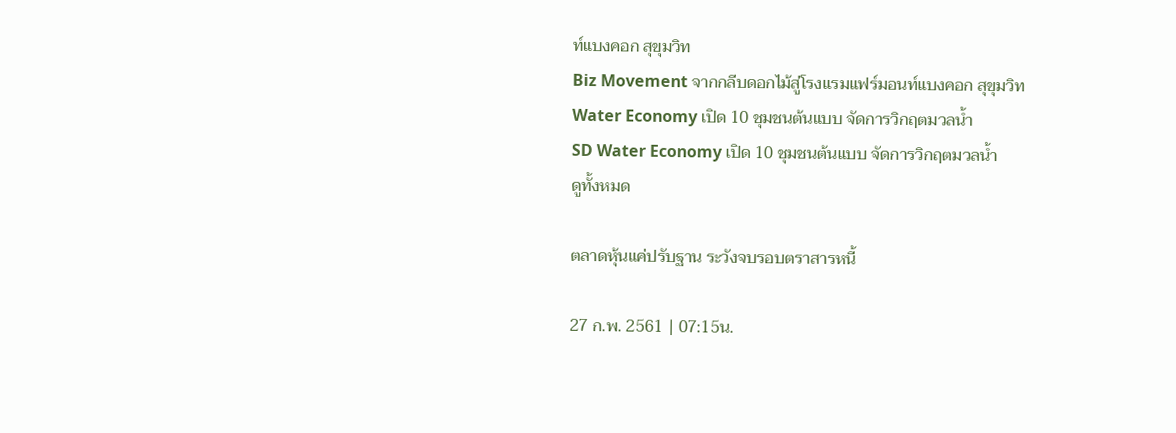ท์แบงคอก สุขุมวิท
Biz Movement จากกลีบดอกไม้สู่โรงแรมแฟร์มอนท์แบงคอก สุขุมวิท
Water Economy เปิด 10 ชุมชนต้นแบบ จัดการวิกฤตมวลน้ำ
SD Water Economy เปิด 10 ชุมชนต้นแบบ จัดการวิกฤตมวลน้ำ
ดูทั้งหมด

ตลาดหุ้นแค่ปรับฐาน ระวังจบรอบตราสารหนี้

27 ก.พ. 2561 | 07:15น.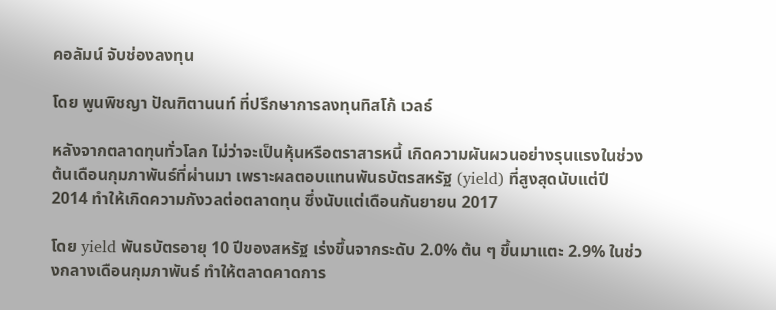คอลัมน์ จับช่องลงทุน

โดย พูนพิชญา ปัณฑิตานนท์ ที่ปรึกษาการลงทุนทิสโก้ เวลธ์

หลังจากตลาดทุนทั่วโลก ไม่ว่าจะเป็นหุ้นหรือตราสารหนี้ เกิดความผันผวนอย่างรุนแรงในช่วงต้นเดือนกุมภาพันธ์ที่ผ่านมา เพราะผลตอบแทนพันธบัตรสหรัฐ (yield) ที่สูงสุดนับแต่ปี 2014 ทำให้เกิดความกังวลต่อตลาดทุน ซึ่งนับแต่เดือนกันยายน 2017

โดย yield พันธบัตรอายุ 10 ปีของสหรัฐ เร่งขึ้นจากระดับ 2.0% ต้น ๆ ขึ้นมาแตะ 2.9% ในช่วงกลางเดือนกุมภาพันธ์ ทำให้ตลาดคาดการ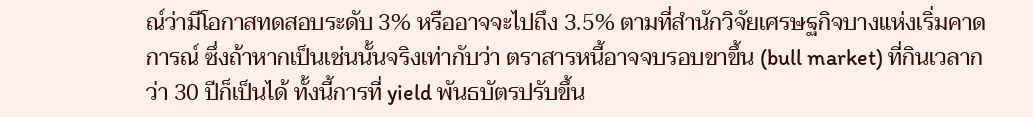ณ์ว่ามีโอกาสทดสอบระดับ 3% หรืออาจจะไปถึง 3.5% ตามที่สำนักวิจัยเศรษฐกิจบางแห่งเริ่มคาดการณ์ ซึ่งถ้าหากเป็นเช่นนั้นจริงเท่ากับว่า ตราสารหนี้อาจจบรอบขาขึ้น (bull market) ที่กินเวลากว่า 30 ปีก็เป็นได้ ทั้งนี้การที่ yield พันธบัตรปรับขึ้น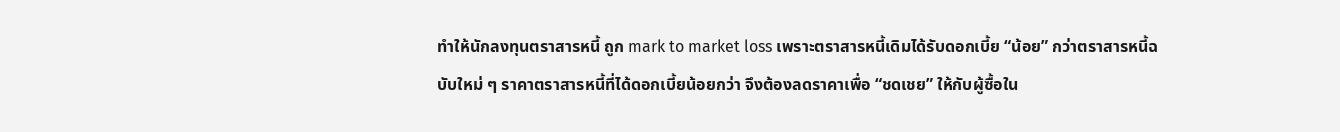ทำให้นักลงทุนตราสารหนี้ ถูก mark to market loss เพราะตราสารหนี้เดิมได้รับดอกเบี้ย “น้อย” กว่าตราสารหนี้ฉบับใหม่ ๆ ราคาตราสารหนี้ที่ได้ดอกเบี้ยน้อยกว่า จึงต้องลดราคาเพื่อ “ชดเชย” ให้กับผู้ซื้อใน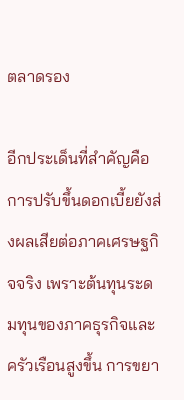ตลาดรอง

อีกประเด็นที่สำคัญคือการปรับขึ้นดอกเบี้ยยังส่งผลเสียต่อภาคเศรษฐกิจจริง เพราะต้นทุนระดมทุนของภาคธุรกิจและครัวเรือนสูงขึ้น การขยา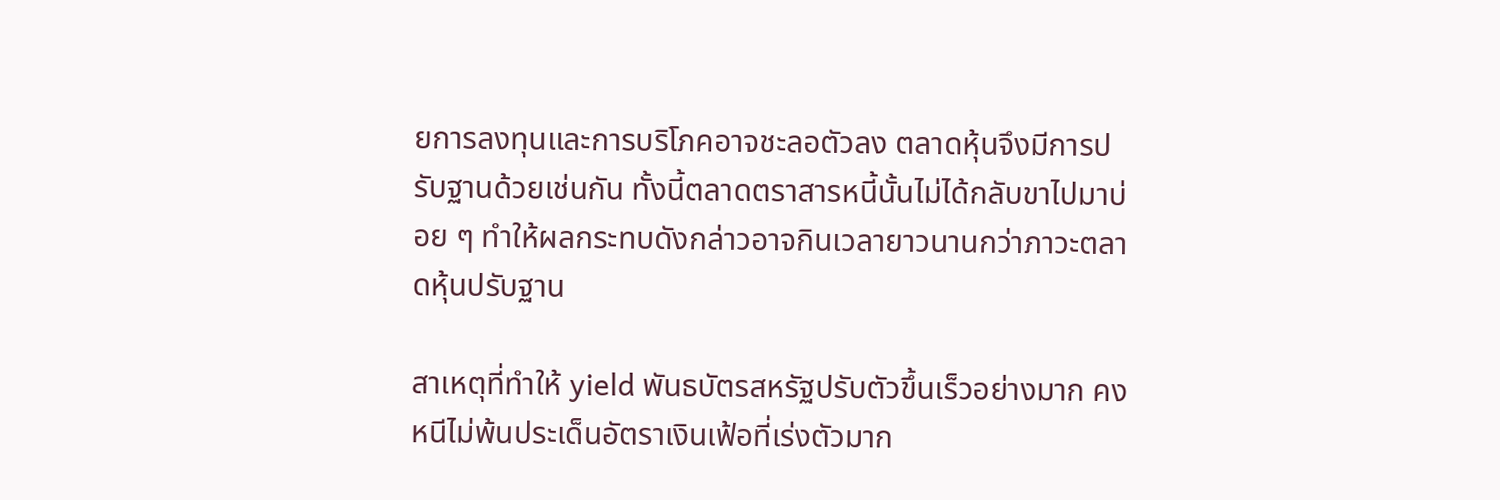ยการลงทุนและการบริโภคอาจชะลอตัวลง ตลาดหุ้นจึงมีการปรับฐานด้วยเช่นกัน ทั้งนี้ตลาดตราสารหนี้นั้นไม่ได้กลับขาไปมาบ่อย ๆ ทำให้ผลกระทบดังกล่าวอาจกินเวลายาวนานกว่าภาวะตลาดหุ้นปรับฐาน

สาเหตุที่ทำให้ yield พันธบัตรสหรัฐปรับตัวขึ้นเร็วอย่างมาก คงหนีไม่พ้นประเด็นอัตราเงินเฟ้อที่เร่งตัวมาก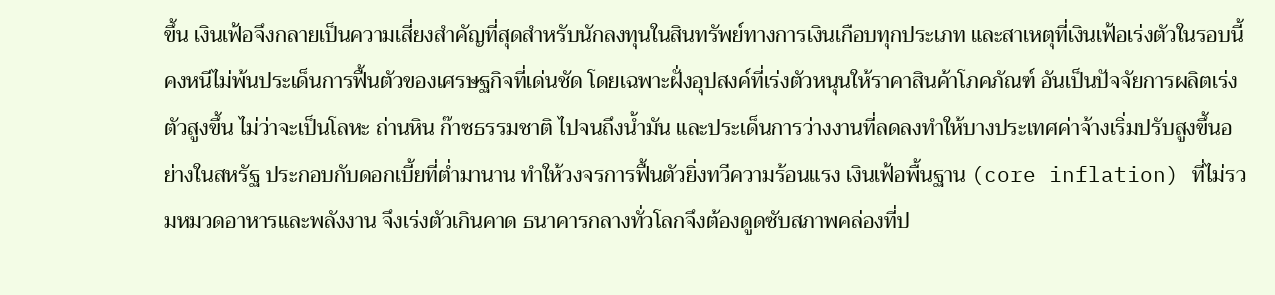ขึ้น เงินเฟ้อจึงกลายเป็นความเสี่ยงสำคัญที่สุดสำหรับนักลงทุนในสินทรัพย์ทางการเงินเกือบทุกประเภท และสาเหตุที่เงินเฟ้อเร่งตัวในรอบนี้คงหนีไม่พ้นประเด็นการฟื้นตัวของเศรษฐกิจที่เด่นชัด โดยเฉพาะฝั่งอุปสงค์ที่เร่งตัวหนุนให้ราคาสินค้าโภคภัณฑ์ อันเป็นปัจจัยการผลิตเร่งตัวสูงขึ้น ไม่ว่าจะเป็นโลหะ ถ่านหิน ก๊าซธรรมชาติ ไปจนถึงน้ำมัน และประเด็นการว่างงานที่ลดลงทำให้บางประเทศค่าจ้างเริ่มปรับสูงขึ้นอย่างในสหรัฐ ประกอบกับดอกเบี้ยที่ต่ำมานาน ทำให้วงจรการฟื้นตัวยิ่งทวีความร้อนแรง เงินเฟ้อพื้นฐาน (core inflation) ที่ไม่รวมหมวดอาหารและพลังงาน จึงเร่งตัวเกินคาด ธนาคารกลางทั่วโลกจึงต้องดูดซับสภาพคล่องที่ป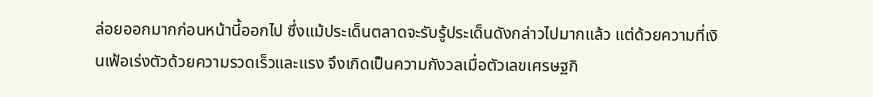ล่อยออกมากก่อนหน้านี้ออกไป ซึ่งแม้ประเด็นตลาดจะรับรู้ประเด็นดังกล่าวไปมากแล้ว แต่ด้วยความที่เงินเฟ้อเร่งตัวด้วยความรวดเร็วและแรง จึงเกิดเป็นความกังวลเมื่อตัวเลขเศรษฐกิ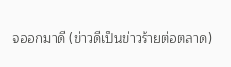จออกมาดี (ข่าวดีเป็นข่าวร้ายต่อตลาด)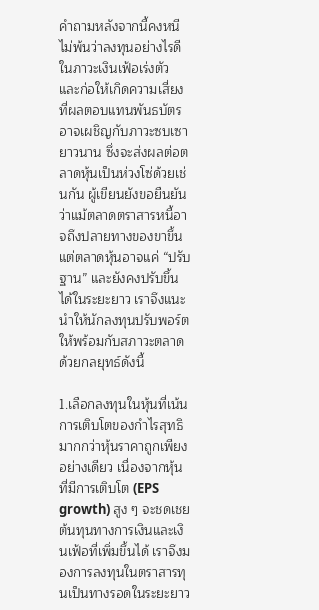คำถามหลังจากนี้คงหนีไม่พ้นว่าลงทุนอย่างไรดีในภาวะเงินเฟ้อเร่งตัว และก่อให้เกิดความเสี่ยงที่ผลตอบแทนพันธบัตรอาจเผชิญกับภาวะซบเซายาวนาน ซึ่งจะส่งผลต่อตลาดหุ้นเป็นห่วงโซ่ด้วยเช่นกัน ผู้เขียนยังขอยืนยันว่าแม้ตลาดตราสารหนี้อาจถึงปลายทางของขาขึ้น แต่ตลาดหุ้นอาจแค่ “ปรับฐาน” และยังคงปรับขึ้นได้ในระยะยาว เราจึงแนะนำให้นักลงทุนปรับพอร์ตให้พร้อมกับสภาวะตลาด ด้วยกลยุทธ์ดังนี้

1.เลือกลงทุนในหุ้นที่เน้นการเติบโตของกำไรสุทธิ มากกว่าหุ้นราคาถูกเพียงอย่างเดียว เนื่องจากหุ้นที่มีการเติบโต (EPS growth) สูง ๆ จะชดเชยต้นทุนทางการเงินและเงินเฟ้อที่เพิ่มขึ้นได้ เราจึงมองการลงทุนในตราสารทุนเป็นทางรอดในระยะยาว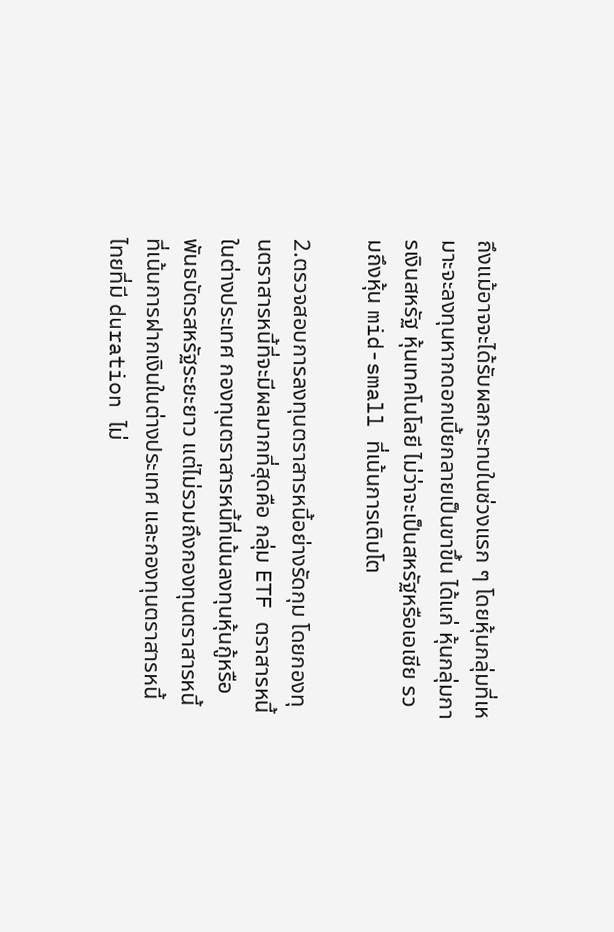ถึงแม้อาจจะได้รับผลกระทบในช่วงแรก ๆ โดยหุ้นกลุ่มที่เหมาะจะลงทุนหากดอกเบี้ยกลายเป็นขาขึ้น ได้แก่ หุ้นกลุ่มการเงินสหรัฐ หุ้นเทคโนโลยี ไม่ว่าจะเป็นสหรัฐหรือเอเชีย รวมถึงหุ้น mid-small ที่เน้นการเติบโต

2.ตรวจสอบการลงทุนตราสารหนี้อย่างรัดกุม โดยกองทุนตราสารหนี้ที่จะมีผลมากที่สุดคือ กลุ่ม ETF ตราสารหนี้ในต่างประเทศ กองทุนตราสารหนี้ที่เน้นลงทุนหุ้นกู้หรือพันธบัตรสหรัฐระยะยาว แต่ไม่รวมถึงกองทุนตราสารหนี้ที่เน้นการฝากเงินในต่างประเทศ และกองทุนตราสารหนี้ไทยที่มี duration ไม่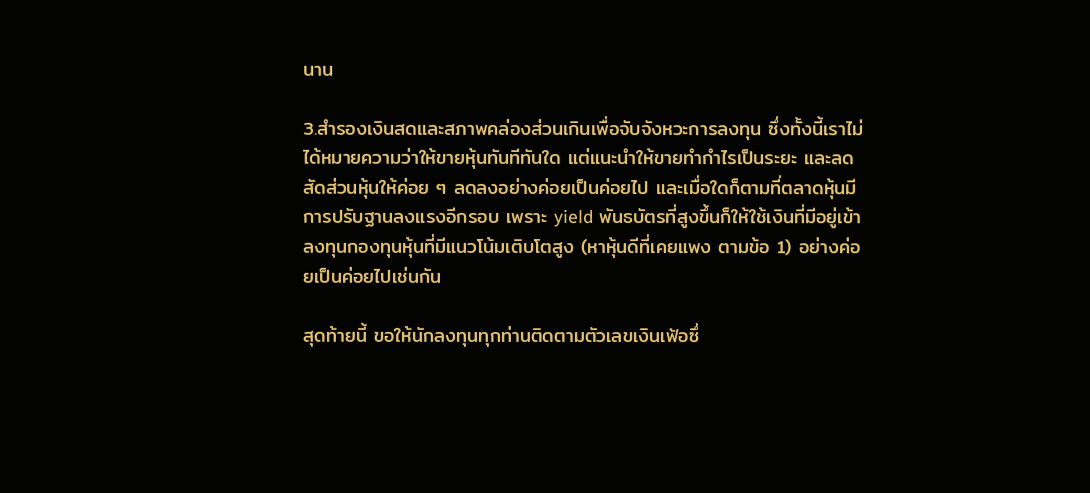นาน

3.สำรองเงินสดและสภาพคล่องส่วนเกินเพื่อจับจังหวะการลงทุน ซึ่งทั้งนี้เราไม่ได้หมายความว่าให้ขายหุ้นทันทีทันใด แต่แนะนำให้ขายทำกำไรเป็นระยะ และลดสัดส่วนหุ้นให้ค่อย ๆ ลดลงอย่างค่อยเป็นค่อยไป และเมื่อใดก็ตามที่ตลาดหุ้นมีการปรับฐานลงแรงอีกรอบ เพราะ yield พันธบัตรที่สูงขึ้นก็ให้ใช้เงินที่มีอยู่เข้าลงทุนกองทุนหุ้นที่มีแนวโน้มเติบโตสูง (หาหุ้นดีที่เคยแพง ตามข้อ 1) อย่างค่อยเป็นค่อยไปเช่นกัน

สุดท้ายนี้ ขอให้นักลงทุนทุกท่านติดตามตัวเลขเงินเฟ้อซึ่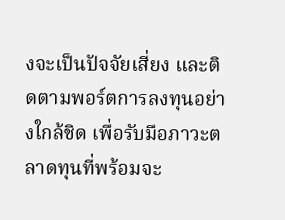งจะเป็นปัจจัยเสี่ยง และติดตามพอร์ตการลงทุนอย่างใกล้ชิด เพื่อรับมือภาวะตลาดทุนที่พร้อมจะ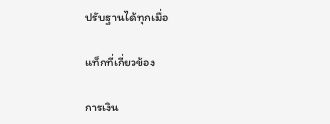ปรับฐานได้ทุกเมื่อ

แท็กที่เกี่ยวข้อง

การเงิน